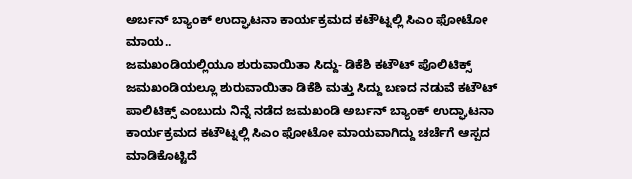ಅರ್ಬನ್ ಬ್ಯಾಂಕ್ ಉದ್ಘಾಟನಾ ಕಾರ್ಯಕ್ರಮದ ಕಟೌಟ್ನಲ್ಲಿ ಸಿಎಂ ಫೋಟೋ ಮಾಯ..
ಜಮಖಂಡಿಯಲ್ಲಿಯೂ ಶುರುವಾಯಿತಾ ಸಿದ್ದು- ಡಿಕೆಶಿ ಕಟೌಟ್ ಪೊಲಿಟಿಕ್ಸ್
ಜಮಖಂಡಿಯಲ್ಲೂ ಶುರುವಾಯಿತಾ ಡಿಕೆಶಿ ಮತ್ತು ಸಿದ್ದು ಬಣದ ನಡುವೆ ಕಟೌಟ್ ಪಾಲಿಟಿಕ್ಸ್ ಎಂಬುದು ನಿನ್ನೆ ನಡೆದ ಜಮಖಂಡಿ ಅರ್ಬನ್ ಬ್ಯಾಂಕ್ ಉದ್ಘಾಟನಾ ಕಾರ್ಯಕ್ರಮದ ಕಟೌಟ್ನಲ್ಲಿ ಸಿಎಂ ಫೋಟೋ ಮಾಯವಾಗಿದ್ದು ಚರ್ಚೆಗೆ ಆಸ್ಪದ ಮಾಡಿಕೊಟ್ಟಿದೆ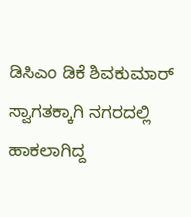ಡಿಸಿಎಂ ಡಿಕೆ ಶಿವಕುಮಾರ್ ಸ್ವಾಗತಕ್ಕಾಗಿ ನಗರದಲ್ಲಿ ಹಾಕಲಾಗಿದ್ದ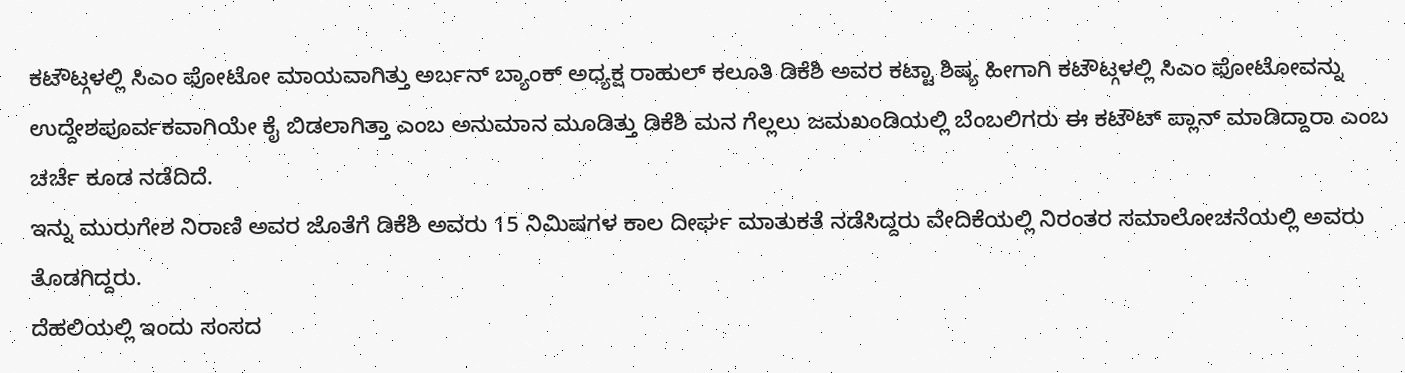ಕಟೌಟ್ಗಳಲ್ಲಿ ಸಿಎಂ ಫೋಟೋ ಮಾಯವಾಗಿತ್ತು ಅರ್ಬನ್ ಬ್ಯಾಂಕ್ ಅಧ್ಯಕ್ಷ ರಾಹುಲ್ ಕಲೂತಿ ಡಿಕೆಶಿ ಅವರ ಕಟ್ಟಾ ಶಿಷ್ಯ ಹೀಗಾಗಿ ಕಟೌಟ್ಗಳಲ್ಲಿ ಸಿಎಂ ಫೋಟೋವನ್ನು ಉದ್ದೇಶಪೂರ್ವಕವಾಗಿಯೇ ಕೈ ಬಿಡಲಾಗಿತ್ತಾ ಎಂಬ ಅನುಮಾನ ಮೂಡಿತ್ತು ಡಿಕೆಶಿ ಮನ ಗೆಲ್ಲಲು ಜಮಖಂಡಿಯಲ್ಲಿ ಬೆಂಬಲಿಗರು ಈ ಕಟೌಟ್ ಪ್ಲಾನ್ ಮಾಡಿದ್ದಾರಾ ಎಂಬ ಚರ್ಚೆ ಕೂಡ ನಡೆದಿದೆ.
ಇನ್ನು ಮುರುಗೇಶ ನಿರಾಣಿ ಅವರ ಜೊತೆಗೆ ಡಿಕೆಶಿ ಅವರು 15 ನಿಮಿಷಗಳ ಕಾಲ ದೀರ್ಘ ಮಾತುಕತೆ ನಡೆಸಿದ್ದರು ವೇದಿಕೆಯಲ್ಲಿ ನಿರಂತರ ಸಮಾಲೋಚನೆಯಲ್ಲಿ ಅವರು ತೊಡಗಿದ್ದರು.
ದೆಹಲಿಯಲ್ಲಿ ಇಂದು ಸಂಸದ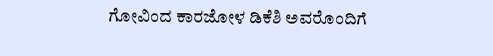ಗೋವಿಂದ ಕಾರಜೋಳ ಡಿಕೆಶಿ ಅವರೊಂದಿಗೆ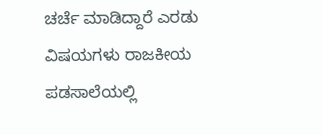ಚರ್ಚೆ ಮಾಡಿದ್ದಾರೆ ಎರಡು ವಿಷಯಗಳು ರಾಜಕೀಯ ಪಡಸಾಲೆಯಲ್ಲಿ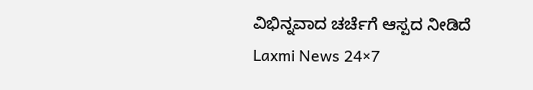ವಿಭಿನ್ನವಾದ ಚರ್ಚೆಗೆ ಆಸ್ಪದ ನೀಡಿದೆ
Laxmi News 24×7